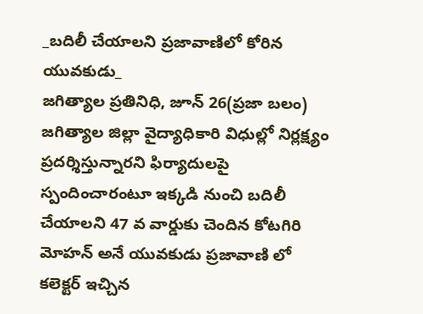_బదిలీ చేయాలని ప్రజావాణిలో కోరిన యువకుడు_
జగిత్యాల ప్రతినిధి, జూన్ 26(ప్రజా బలం) జగిత్యాల జిల్లా వైద్యాధికారి విధుల్లో నిర్లక్ష్యం ప్రదర్శిస్తున్నారని ఫిర్యాదులపై స్పందించారంటూ ఇక్కడి నుంచి బదిలీ చేయాలని 47 వ వార్డుకు చెందిన కోటగిరి మోహన్ అనే యువకుడు ప్రజావాణి లో కలెక్టర్ ఇచ్చిన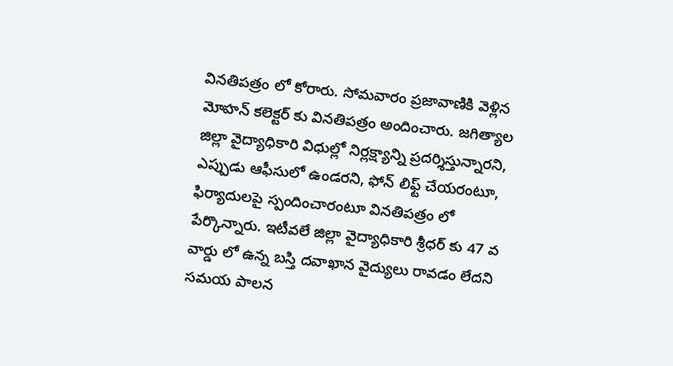వినతిపత్రం లో కోరారు. సోమవారం ప్రజావాణికి వెళ్లిన మోహన్ కలెక్టర్ కు వినతిపత్రం అందించారు. జగిత్యాల జిల్లా వైద్యాధికారి విధుల్లో నిర్లక్ష్యాన్ని ప్రదర్శిస్తున్నారని, ఎప్పుడు ఆఫీసులో ఉండరని, ఫోన్ లిఫ్ట్ చేయరంటూ, ఫిర్యాదులపై స్పందించారంటూ వినతిపత్రం లో పేర్కొన్నారు. ఇటీవలే జిల్లా వైద్యాధికారి శ్రీధర్ కు 47 వ వార్డు లో ఉన్న బస్తి దవాఖాన వైద్యులు రావడం లేదని సమయ పాలన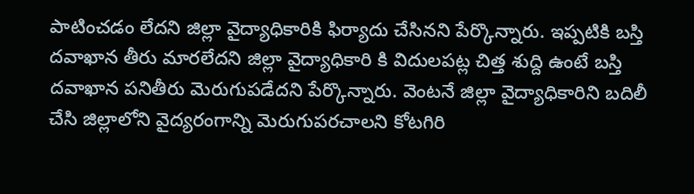పాటించడం లేదని జిల్లా వైద్యాధికారికి ఫిర్యాదు చేసినని పేర్కొన్నారు. ఇప్పటికి బస్తి దవాఖాన తీరు మారలేదని జిల్లా వైద్యాధికారి కి విదులపట్ల చిత్త శుద్ది ఉంటే బస్తి దవాఖాన పనితీరు మెరుగుపడేదని పేర్కొన్నారు. వెంటనే జిల్లా వైద్యాధికారిని బదిలీ చేసి జిల్లాలోని వైద్యరంగాన్ని మెరుగుపరచాలని కోటగిరి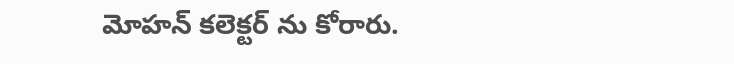మోహన్ కలెక్టర్ ను కోరారు.